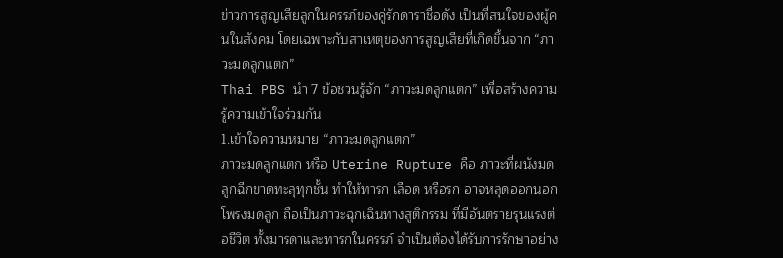ข่าวการสูญเสียลูกในครรภ์ของคู่รักดาราชื่อดัง เป็นที่สนใจของผู้คนในสังคม โดยเฉพาะกับสาเหตุของการสูญเสียที่เกิดขึ้นจาก “ภาวะมดลูกแตก”
Thai PBS นำ 7 ข้อชวนรู้จัก “ภาวะมดลูกแตก” เพื่อสร้างความรู้ความเข้าใจร่วมกัน
1.เข้าใจความหมาย “ภาวะมดลูกแตก”
ภาวะมดลูกแตก หรือ Uterine Rupture คือ ภาวะที่ผนังมดลูกฉีกขาดทะลุทุกชั้น ทำให้ทารก เลือด หรือรก อาจหลุดออกนอกโพรงมดลูก ถือเป็นภาวะฉุกเฉินทางสูติกรรม ที่มีอันตรายรุนแรงต่อชีวิต ทั้งมารดาและทารกในครรภ์ จำเป็นต้องได้รับการรักษาอย่าง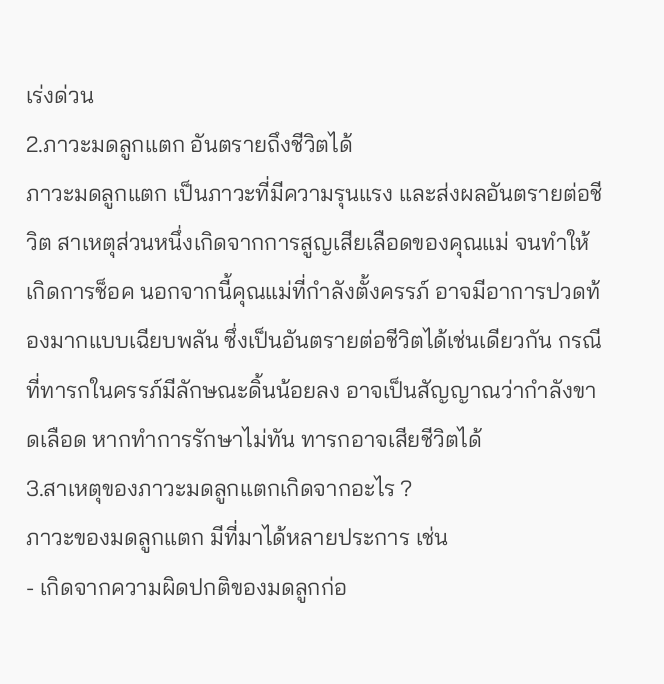เร่งด่วน
2.ภาวะมดลูกแตก อันตรายถึงชีวิตได้
ภาวะมดลูกแตก เป็นภาวะที่มีความรุนแรง และส่งผลอันตรายต่อชีวิต สาเหตุส่วนหนึ่งเกิดจากการสูญเสียเลือดของคุณแม่ จนทำให้เกิดการช็อค นอกจากนี้คุณแม่ที่กำลังตั้งครรภ์ อาจมีอาการปวดท้องมากแบบเฉียบพลัน ซึ่งเป็นอันตรายต่อชีวิตได้เช่นเดียวกัน กรณีที่ทารกในครรภ์มีลักษณะดิ้นน้อยลง อาจเป็นสัญญาณว่ากำลังขาดเลือด หากทำการรักษาไม่ทัน ทารกอาจเสียชีวิตได้
3.สาเหตุของภาวะมดลูกแตกเกิดจากอะไร ?
ภาวะของมดลูกแตก มีที่มาได้หลายประการ เช่น
- เกิดจากความผิดปกติของมดลูกก่อ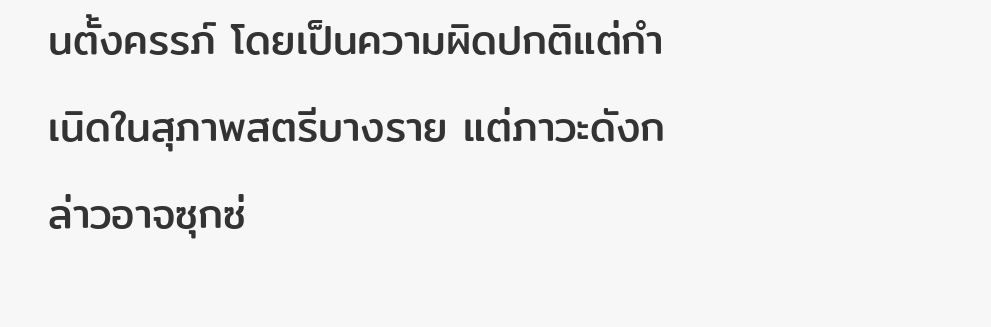นตั้งครรภ์ โดยเป็นความผิดปกติแต่กำเนิดในสุภาพสตรีบางราย แต่ภาวะดังกล่าวอาจซุกซ่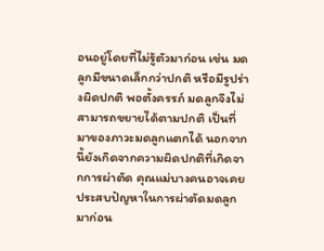อนอยู่โดยที่ไม่รู้ตัวมาก่อน เช่น มดลูกมีขนาดเล็กกว่าปกติ หรือมีรูปร่างผิดปกติ พอตั้งครรภ์ มดลูกจึงไม่สามารถขยายได้ตามปกติ เป็นที่มาของภาวะมดลูกแตกได้ นอกจากนี้ยังเกิดจากความผิดปกติที่เกิดจากการผ่าตัด คุณแม่บางคนอาจเคยประสบปัญหาในการผ่าตัดมดลูกมาก่อน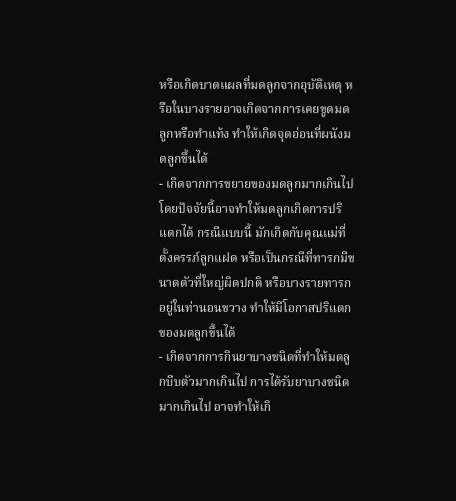หรือเกิดบาดแผลที่มดลูกจากอุบัติเหตุ หรือในบางรายอาจเกิดจากการเคยขูดมดลูกหรือทำแท้ง ทำให้เกิดจุดอ่อนที่ผนังมดลูกขึ้นได้
- เกิดจากการขยายของมดลูกมากเกินไป โดยปัจจัยนี้อาจทำให้มดลูกเกิดการปริแตกได้ กรณีแบบนี้ มักเกิดกับคุณแม่ที่ตั้งครรภ์ลูกแฝด หรือเป็นกรณีที่ทารกมีขนาดตัวที่ใหญ่ผิดปกติ หรือบางรายทารกอยู่ในท่านอนขวาง ทำให้มีโอกาสปริแตกของมดลูกขึ้นได้
- เกิดจากการกินยาบางชนิดที่ทำให้มดลูกบีบตัวมากเกินไป การได้รับยาบางชนิดมากเกินไป อาจทำให้เกิ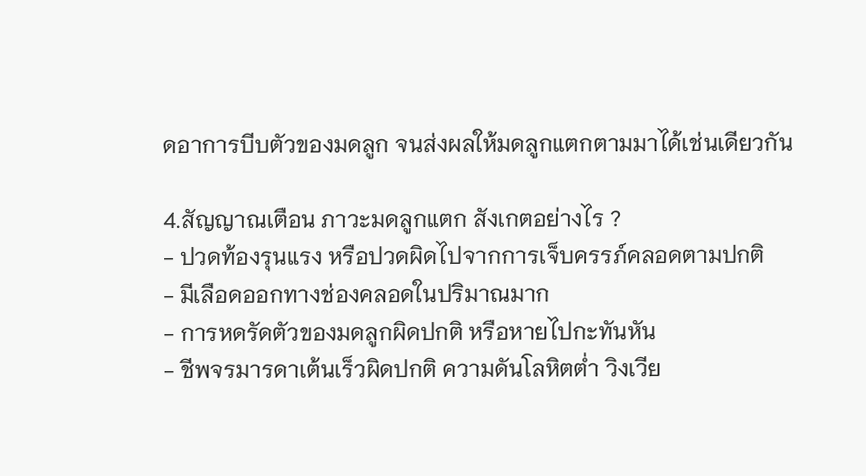ดอาการบีบตัวของมดลูก จนส่งผลให้มดลูกแตกตามมาได้เช่นเดียวกัน

4.สัญญาณเตือน ภาวะมดลูกแตก สังเกตอย่างไร ?
- ปวดท้องรุนแรง หรือปวดผิดไปจากการเจ็บครรภ์คลอดตามปกติ
- มีเลือดออกทางช่องคลอดในปริมาณมาก
- การหดรัดตัวของมดลูกผิดปกติ หรือหายไปกะทันหัน
- ชีพจรมารดาเต้นเร็วผิดปกติ ความดันโลหิตต่ำ วิงเวีย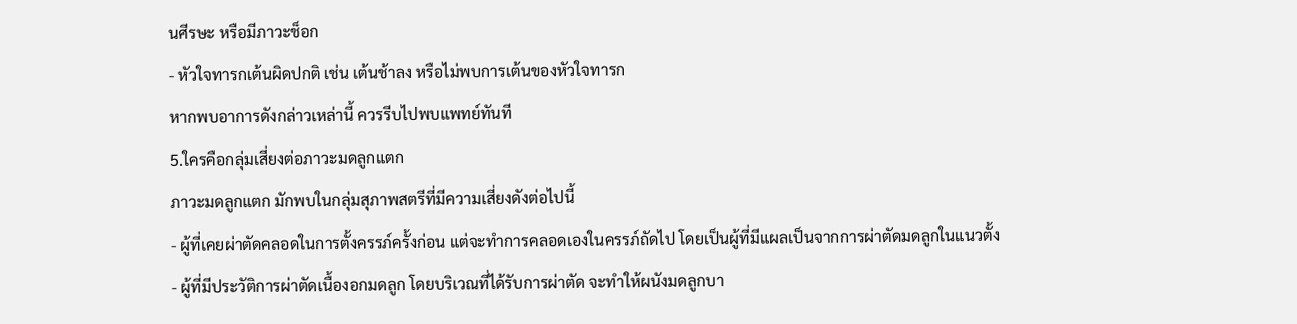นศีรษะ หรือมีภาวะช็อก
- หัวใจทารกเต้นผิดปกติ เช่น เต้นช้าลง หรือไม่พบการเต้นของหัวใจทารก
หากพบอาการดังกล่าวเหล่านี้ ควรรีบไปพบแพทย์ทันที
5.ใครคือกลุ่มเสี่ยงต่อภาวะมดลูกแตก
ภาวะมดลูกแตก มักพบในกลุ่มสุภาพสตรีที่มีความเสี่ยงดังต่อไปนี้
- ผู้ที่เคยผ่าตัดคลอดในการตั้งครรภ์ครั้งก่อน แต่จะทำการคลอดเองในครรภ์ถัดไป โดยเป็นผู้ที่มีแผลเป็นจากการผ่าตัดมดลูกในแนวตั้ง
- ผู้ที่มีประวัติการผ่าตัดเนื้องอกมดลูก โดยบริเวณที่ได้รับการผ่าตัด จะทำให้ผนังมดลูกบา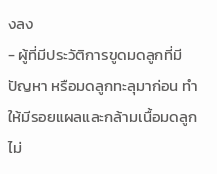งลง
- ผู้ที่มีประวัติการขูดมดลูกที่มีปัญหา หรือมดลูกทะลุมาก่อน ทำให้มีรอยแผลและกล้ามเนื้อมดลูกไม่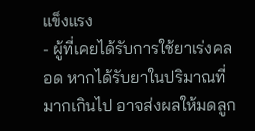แข็งแรง
- ผู้ที่เคยได้รับการใช้ยาเร่งคลอด หากได้รับยาในปริมาณที่มากเกินไป อาจส่งผลให้มดลูก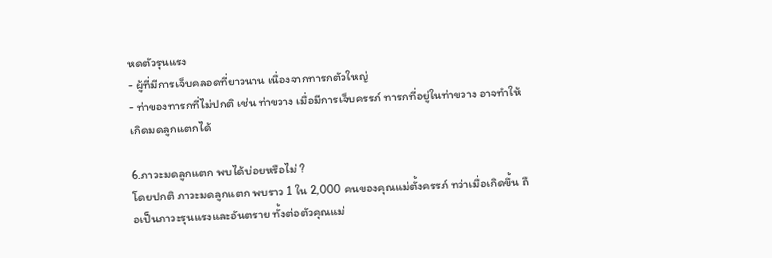หดตัวรุนแรง
- ผู้ที่มีการเจ็บคลอดที่ยาวนาน เนื่องจากทารกตัวใหญ่
- ท่าของทารกที่ไม่ปกติ เช่น ท่าขวาง เมื่อมีการเจ็บครรภ์ ทารกที่อยู่ในท่าขวาง อาจทำให้เกิดมดลูกแตกได้

6.ภาวะมดลูกแตก พบได้บ่อยหรือไม่ ?
โดยปกติ ภาวะมดลูกแตก พบราว 1 ใน 2,000 คนของคุณแม่ตั้งครรภ์ ทว่าเมื่อเกิดขึ้น ถือเป็นภาวะรุนแรงและอันตราย ทั้งต่อตัวคุณแม่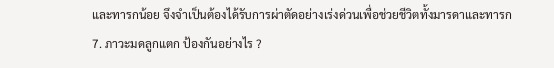และทารกน้อย จึงจำเป็นต้องได้รับการผ่าตัดอย่างเร่งด่วนเพื่อช่วยชีวิตทั้งมารดาและทารก
7. ภาวะมดลูกแตก ป้องกันอย่างไร ?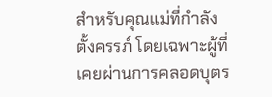สำหรับคุณแม่ที่กำลังตั้งครรภ์ โดยเฉพาะผู้ที่เคยผ่านการคลอดบุตร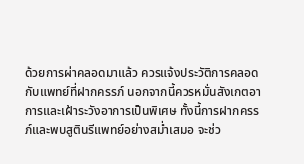ด้วยการผ่าคลอดมาแล้ว ควรแจ้งประวัติการคลอดกับแพทย์ที่ฝากครรภ์ นอกจากนี้ควรหมั่นสังเกตอาการและเฝ้าระวังอาการเป็นพิเศษ ทั้งนี้การฝากครรภ์และพบสูตินรีแพทย์อย่างสม่ำเสมอ จะช่ว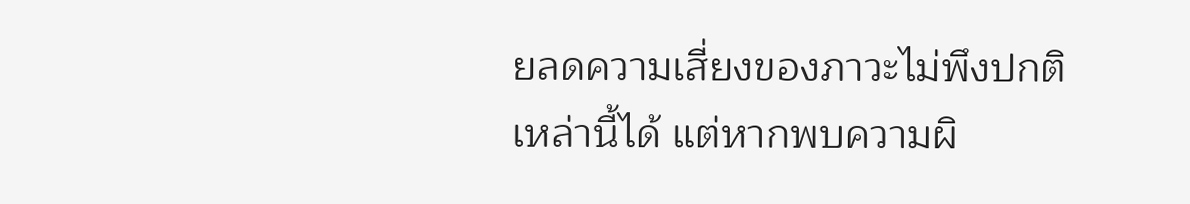ยลดความเสี่ยงของภาวะไม่พึงปกติเหล่านี้ได้ แต่หากพบความผิ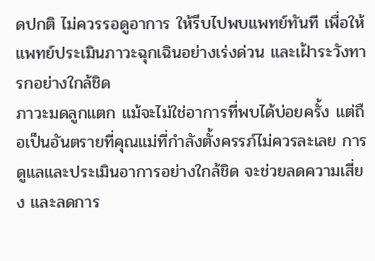ดปกติ ไม่ควรรอดูอาการ ให้รีบไปพบแพทย์ทันที เพื่อให้แพทย์ประเมินภาวะฉุกเฉินอย่างเร่งด่วน และเฝ้าระวังทารกอย่างใกล้ชิด
ภาวะมดลูกแตก แม้จะไม่ใช่อาการที่พบได้บ่อยครั้ง แต่ถือเป็นอันตรายที่คุณแม่ที่กำลังตั้งครรภ์ไม่ควรละเลย การดูแลและประเมินอาการอย่างใกล้ชิด จะช่วยลดความเสี่ยง และลดการ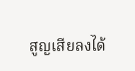สูญเสียลงได้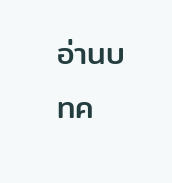อ่านบทค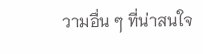วามอื่น ๆ ที่น่าสนใจ